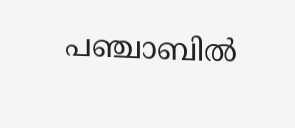പഞ്ചാബില്‍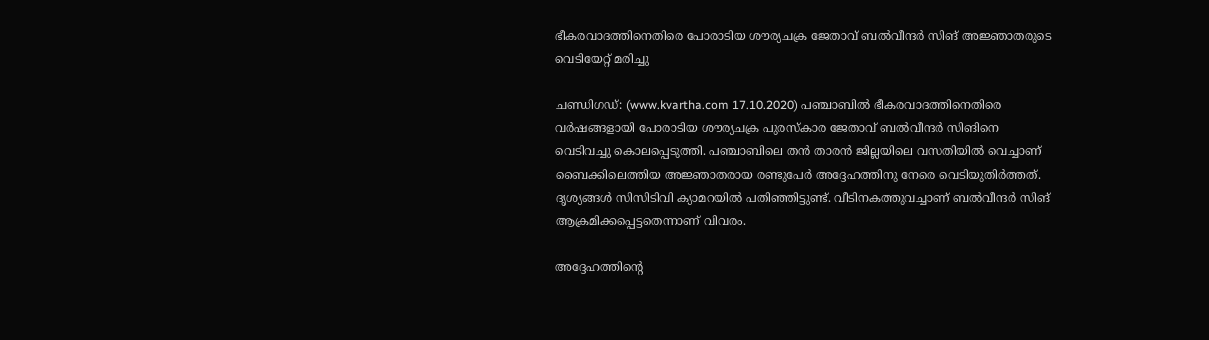ഭീകരവാദത്തിനെതിരെ പോരാടിയ ശൗര്യചക്ര ജേതാവ് ബല്‍വീന്ദര്‍ സിങ് അജ്ഞാതരുടെ വെടിയേറ്റ് മരിച്ചു

ചണ്ഡിഗഡ്: (www.kvartha.com 17.10.2020) പഞ്ചാബില്‍ ഭീകരവാദത്തിനെതിരെ വര്‍ഷങ്ങളായി പോരാടിയ ശൗര്യചക്ര പുരസ്‌കാര ജേതാവ് ബല്‍വീന്ദര്‍ സിങിനെ വെടിവച്ചു കൊലപ്പെടുത്തി. പഞ്ചാബിലെ തന്‍ താരന്‍ ജില്ലയിലെ വസതിയില്‍ വെച്ചാണ് ബൈക്കിലെത്തിയ അജ്ഞാതരായ രണ്ടുപേര്‍ അദ്ദേഹത്തിനു നേരെ വെടിയുതിര്‍ത്തത്. ദൃശ്യങ്ങള്‍ സിസിടിവി ക്യാമറയില്‍ പതിഞ്ഞിട്ടുണ്ട്. വീടിനകത്തുവച്ചാണ് ബല്‍വീന്ദര്‍ സിങ് ആക്രമിക്കപ്പെട്ടതെന്നാണ് വിവരം.

അദ്ദേഹത്തിന്റെ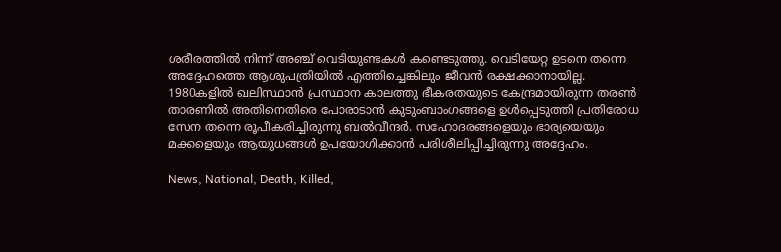ശരീരത്തില്‍ നിന്ന് അഞ്ച് വെടിയുണ്ടകള്‍ കണ്ടെടുത്തു. വെടിയേറ്റ ഉടനെ തന്നെ അദ്ദേഹത്തെ ആശുപത്രിയില്‍ എത്തിച്ചെങ്കിലും ജീവന്‍ രക്ഷക്കാനായില്ല. 1980കളില്‍ ഖലിസ്ഥാന്‍ പ്രസ്ഥാന കാലത്തു ഭീകരതയുടെ കേന്ദ്രമായിരുന്ന തരണ്‍ താരണില്‍ അതിനെതിരെ പോരാടാന്‍ കുടുംബാംഗങ്ങളെ ഉള്‍പ്പെടുത്തി പ്രതിരോധ സേന തന്നെ രൂപീകരിച്ചിരുന്നു ബല്‍വീന്ദര്‍. സഹോദരങ്ങളെയും ഭാര്യയെയും മക്കളെയും ആയുധങ്ങള്‍ ഉപയോഗിക്കാന്‍ പരിശീലിപ്പിച്ചിരുന്നു അദ്ദേഹം.

News, National, Death, Killed,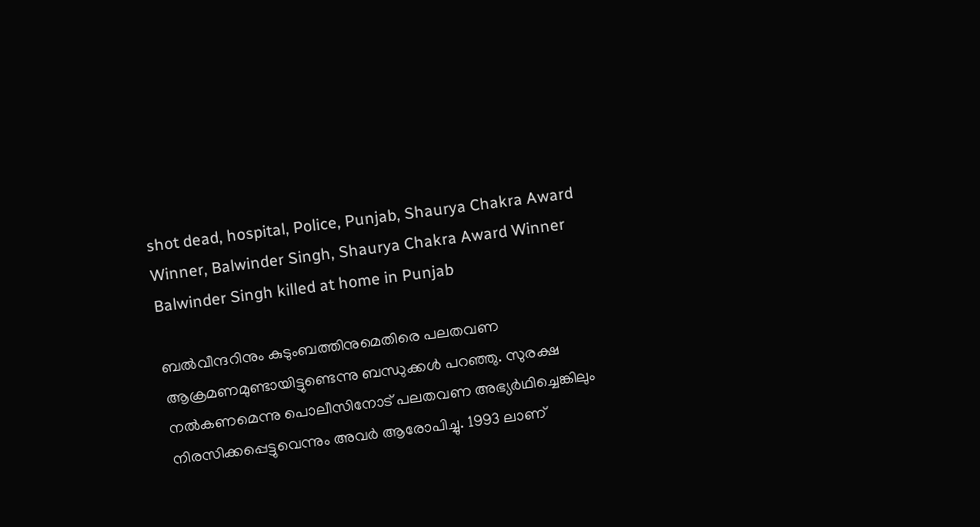shot dead, hospital, Police, Punjab, Shaurya Chakra Award Winner, Balwinder Singh, Shaurya Chakra Award Winner Balwinder Singh killed at home in Punjab

ബല്‍വീന്ദറിനും കുടുംബത്തിനുമെതിരെ പലതവണ ആക്രമണമുണ്ടായിട്ടുണ്ടെന്നു ബന്ധുക്കള്‍ പറഞ്ഞു. സുരക്ഷ നല്‍കണമെന്നു പൊലീസിനോട് പലതവണ അഭ്യര്‍ഥിച്ചെങ്കിലും നിരസിക്കപ്പെട്ടുവെന്നും അവര്‍ ആരോപിച്ചു. 1993 ലാണ്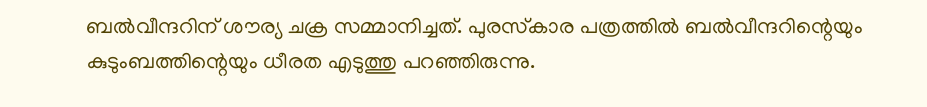ബല്‍വീന്ദറിന് ശൗര്യ ചക്ര സമ്മാനിച്ചത്. പുരസ്‌കാര പത്രത്തില്‍ ബല്‍വീന്ദറിന്റെയും കുടുംബത്തിന്റെയും ധീരത എടുത്തു പറഞ്ഞിരുന്നു.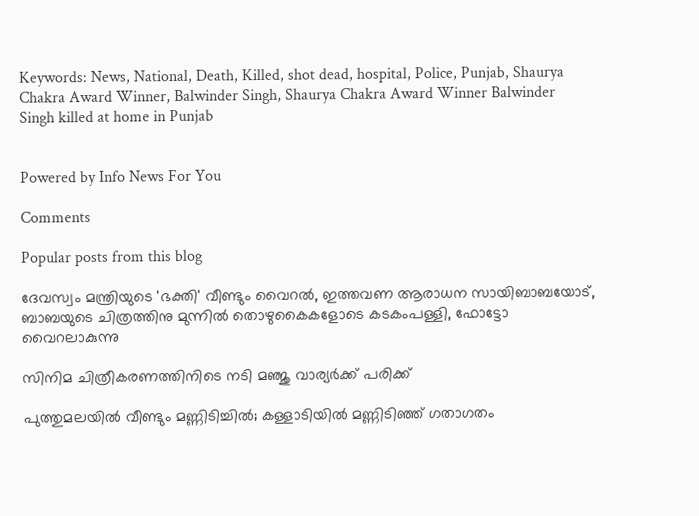Keywords: News, National, Death, Killed, shot dead, hospital, Police, Punjab, Shaurya Chakra Award Winner, Balwinder Singh, Shaurya Chakra Award Winner Balwinder Singh killed at home in Punjab


Powered by Info News For You

Comments

Popular posts from this blog

ദേവസ്വം മന്ത്രിയുടെ 'ഭക്തി' വീണ്ടും വൈറല്‍, ഇത്തവണ ആരാധന സായിബാബയോട്, ബാബയുടെ ചിത്രത്തിനു മുന്നില്‍ തൊഴുകൈകളോടെ കടകംപള്ളി, ഫോട്ടോ വൈറലാകുന്നു

സിനിമ ചിത്രീകരണത്തിനിടെ നടി മഞ്ജു വാര്യര്‍ക്ക് പരിക്ക്

പുത്തുമലയില്‍ വീണ്ടും മണ്ണിടിച്ചില്‍; കള്ളാടിയില്‍ മണ്ണിടിഞ്ഞ് ഗതാഗതം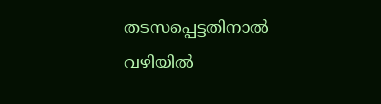തടസപ്പെട്ടതിനാല്‍ വഴിയില്‍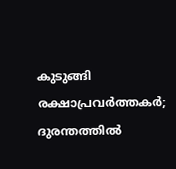കുടുങ്ങി രക്ഷാപ്രവര്‍ത്തകര്‍; ദുരന്തത്തില്‍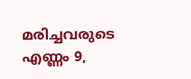മരിച്ചവരുടെ എണ്ണം 9,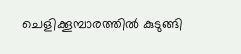ചെളിക്കൂമ്പാരത്തില്‍ കുടുങ്ങി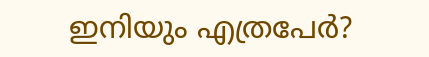ഇനിയും എത്രപേര്‍?